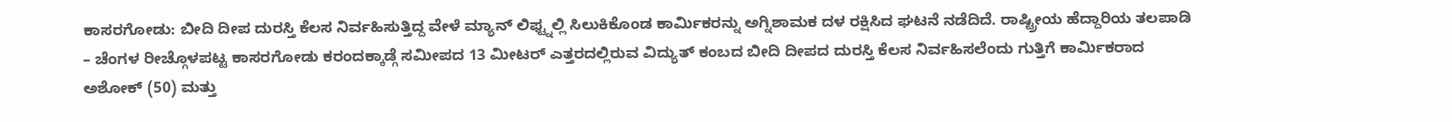ಕಾಸರಗೋಡು: ಬೀದಿ ದೀಪ ದುರಸ್ತಿ ಕೆಲಸ ನಿರ್ವಹಿಸುತ್ತಿದ್ದ ವೇಳೆ ಮ್ಯಾನ್ ಲಿಫ್ಟ್ನಲ್ಲಿ ಸಿಲುಕಿಕೊಂಡ ಕಾರ್ಮಿಕರನ್ನು ಅಗ್ನಿಶಾಮಕ ದಳ ರಕ್ಷಿಸಿದ ಘಟನೆ ನಡೆದಿದೆ. ರಾಷ್ಟ್ರೀಯ ಹೆದ್ದಾರಿಯ ತಲಪಾಡಿ – ಚೆಂಗಳ ರೀಚ್ಗೊಳಪಟ್ಟ ಕಾಸರಗೋಡು ಕರಂದಕ್ಕಾಡ್ಗೆ ಸಮೀಪದ 13 ಮೀಟರ್ ಎತ್ತರದಲ್ಲಿರುವ ವಿದ್ಯುತ್ ಕಂಬದ ಬೀದಿ ದೀಪದ ದುರಸ್ತಿ ಕೆಲಸ ನಿರ್ವಹಿಸಲೆಂದು ಗುತ್ತಿಗೆ ಕಾರ್ಮಿಕರಾದ ಅಶೋಕ್ (50) ಮತ್ತು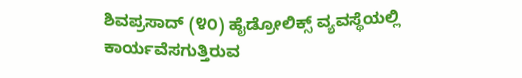ಶಿವಪ್ರಸಾದ್ (೪೦) ಹೈಡ್ರೋಲಿಕ್ಸ್ ವ್ಯವಸ್ಥೆಯಲ್ಲಿ ಕಾರ್ಯವೆಸಗುತ್ತಿರುವ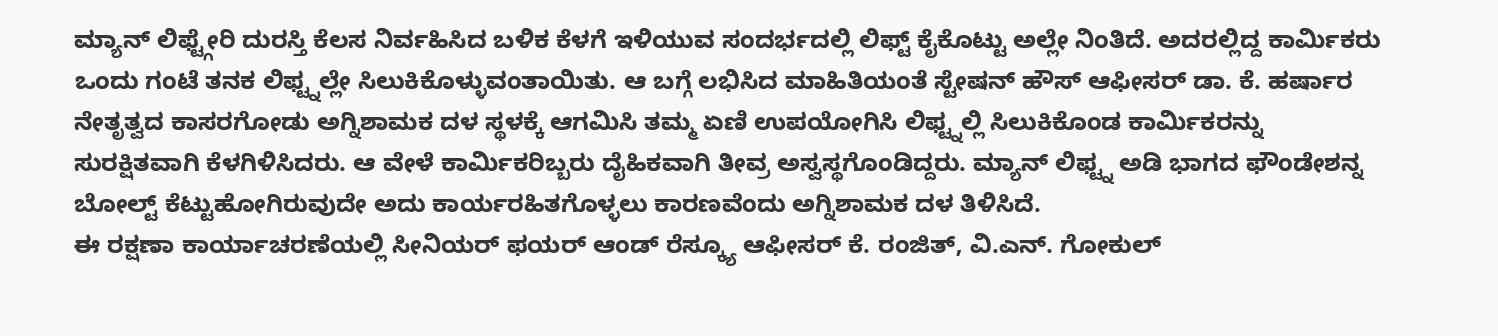ಮ್ಯಾನ್ ಲಿಫ್ಟ್ಗೇರಿ ದುರಸ್ತಿ ಕೆಲಸ ನಿರ್ವಹಿಸಿದ ಬಳಿಕ ಕೆಳಗೆ ಇಳಿಯುವ ಸಂದರ್ಭದಲ್ಲಿ ಲಿಫ್ಟ್ ಕೈಕೊಟ್ಟು ಅಲ್ಲೇ ನಿಂತಿದೆ. ಅದರಲ್ಲಿದ್ದ ಕಾರ್ಮಿಕರು ಒಂದು ಗಂಟೆ ತನಕ ಲಿಫ್ಟ್ನಲ್ಲೇ ಸಿಲುಕಿಕೊಳ್ಳುವಂತಾಯಿತು. ಆ ಬಗ್ಗೆ ಲಭಿಸಿದ ಮಾಹಿತಿಯಂತೆ ಸ್ಟೇಷನ್ ಹೌಸ್ ಆಫೀಸರ್ ಡಾ. ಕೆ. ಹರ್ಷಾರ ನೇತೃತ್ವದ ಕಾಸರಗೋಡು ಅಗ್ನಿಶಾಮಕ ದಳ ಸ್ಥಳಕ್ಕೆ ಆಗಮಿಸಿ ತಮ್ಮ ಏಣಿ ಉಪಯೋಗಿಸಿ ಲಿಫ್ಟ್ನಲ್ಲಿ ಸಿಲುಕಿಕೊಂಡ ಕಾರ್ಮಿಕರನ್ನು ಸುರಕ್ಷಿತವಾಗಿ ಕೆಳಗಿಳಿಸಿದರು. ಆ ವೇಳೆ ಕಾರ್ಮಿಕರಿಬ್ಬರು ದೈಹಿಕವಾಗಿ ತೀವ್ರ ಅಸ್ವಸ್ಥಗೊಂಡಿದ್ದರು. ಮ್ಯಾನ್ ಲಿಫ್ಟ್ನ ಅಡಿ ಭಾಗದ ಫೌಂಡೇಶನ್ನ ಬೋಲ್ಟ್ ಕೆಟ್ಟುಹೋಗಿರುವುದೇ ಅದು ಕಾರ್ಯರಹಿತಗೊಳ್ಳಲು ಕಾರಣವೆಂದು ಅಗ್ನಿಶಾಮಕ ದಳ ತಿಳಿಸಿದೆ.
ಈ ರಕ್ಷಣಾ ಕಾರ್ಯಾಚರಣೆಯಲ್ಲಿ ಸೀನಿಯರ್ ಫಯರ್ ಆಂಡ್ ರೆಸ್ಕ್ಯೂ ಆಫೀಸರ್ ಕೆ. ರಂಜಿತ್, ವಿ.ಎನ್. ಗೋಕುಲ್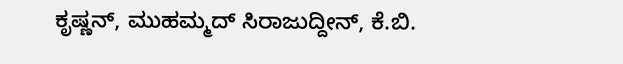ಕೃಷ್ಣನ್, ಮುಹಮ್ಮದ್ ಸಿರಾಜುದ್ದೀನ್, ಕೆ.ಬಿ.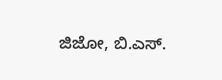ಜಿಜೋ, ಬಿ.ಎಸ್.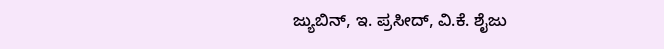ಜ್ಯುಬಿನ್, ಇ. ಪ್ರಸೀದ್, ವಿ.ಕೆ. ಶೈಜು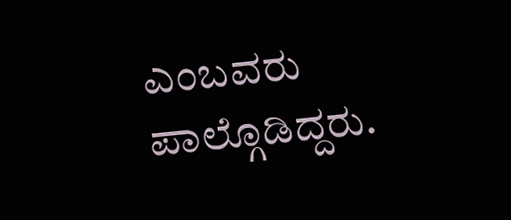ಎಂಬವರು ಪಾಲ್ಗೊಡಿದ್ದರು.